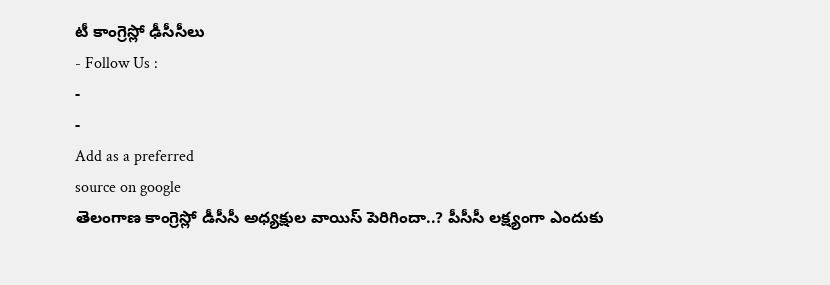టీ కాంగ్రెస్లో ఢీసీసీలు
- Follow Us :
-
-
Add as a preferred
source on google
తెలంగాణ కాంగ్రెస్లో డీసీసీ అధ్యక్షుల వాయిస్ పెరిగిందా..? పీసీసీ లక్ష్యంగా ఎందుకు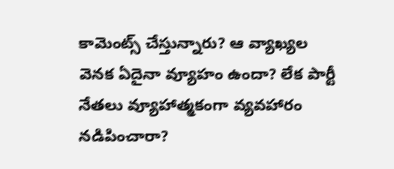కామెంట్స్ చేస్తున్నారు? ఆ వ్యాఖ్యల వెనక ఏదైనా వ్యూహం ఉందా? లేక పార్టీ నేతలు వ్యూహాత్మకంగా వ్యవహారం నడిపించారా?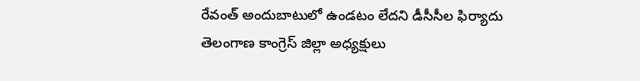రేవంత్ అందుబాటులో ఉండటం లేదని డీసీసీల ఫిర్యాదు
తెలంగాణ కాంగ్రెస్ జిల్లా అధ్యక్షులు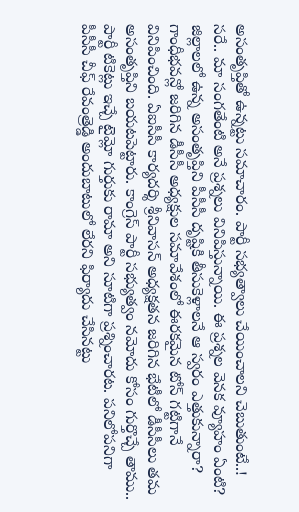అసంతృప్తితో ఉన్నట్టు సమాచారం. పార్టీ సభ్యత్వాలు చేయించాలని చెబుతుంటే..! సరే.. మా సంగతేంటి అనే ప్రశ్నలు వినిపిస్తున్నాయి. ఈ ప్రశ్నల వెనక వ్యూహం ఏంటి? జిల్లాలలో ఉన్న అసంతృప్తిని పీసీసీ దృష్టికి తీసుకెళ్లాలనే ఆ స్వరం ఎత్తుకున్నారా? గాంధీభవన్లో జరిగిన డీసీసీ అధ్యక్షుల సమావేశంలో ఈరకమైన టోన్ గట్టిగానే వినిపించింది. ఏఐసీసీ కార్యదర్శి శ్రీనివాసన్ అధ్యక్షతన జరిగిన భేటీలో డీసీసీలు తమ అసంతృప్తిని బయటపెట్టారు. కాంగ్రెస్ పార్టీ సభ్యుత్వం నమోదు కోసం గుర్తొచ్చే తాము.. పార్టీ టికెట్లు ఇచ్చే టైమ్లో గుర్తుకు రామా అని సూటిగా ప్రశ్నించారట. పనిలోపనిగా పీసీసీ చీఫ్ రేవంత్రెడ్డి అందుబాటులో లేరని ఫిర్యాదు చేసినట్టు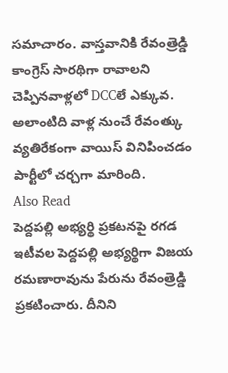సమాచారం. వాస్తవానికి రేవంత్రెడ్డి కాంగ్రెస్ సారథిగా రావాలని చెప్పినవాళ్లలో DCCలే ఎక్కువ. అలాంటిది వాళ్ల నుంచే రేవంత్కు వ్యతిరేకంగా వాయిస్ వినిపించడం పార్టీలో చర్చగా మారింది.
Also Read
పెద్దపల్లి అభ్యర్థి ప్రకటనపై రగడ
ఇటీవల పెద్దపల్లి అభ్యర్థిగా విజయ రమణారావును పేరును రేవంత్రెడ్డి ప్రకటించారు. దీనిని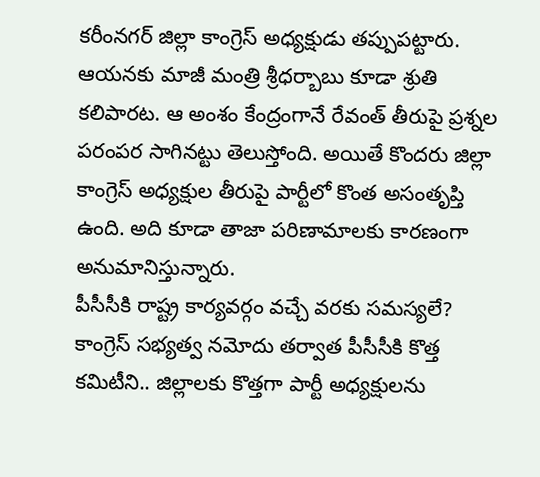కరీంనగర్ జిల్లా కాంగ్రెస్ అధ్యక్షుడు తప్పుపట్టారు. ఆయనకు మాజీ మంత్రి శ్రీధర్బాబు కూడా శ్రుతి కలిపారట. ఆ అంశం కేంద్రంగానే రేవంత్ తీరుపై ప్రశ్నల పరంపర సాగినట్టు తెలుస్తోంది. అయితే కొందరు జిల్లా కాంగ్రెస్ అధ్యక్షుల తీరుపై పార్టీలో కొంత అసంతృప్తి ఉంది. అది కూడా తాజా పరిణామాలకు కారణంగా అనుమానిస్తున్నారు.
పీసీసీకి రాష్ట్ర కార్యవర్గం వచ్చే వరకు సమస్యలే?
కాంగ్రెస్ సభ్యత్వ నమోదు తర్వాత పీసీసీకి కొత్త కమిటీని.. జిల్లాలకు కొత్తగా పార్టీ అధ్యక్షులను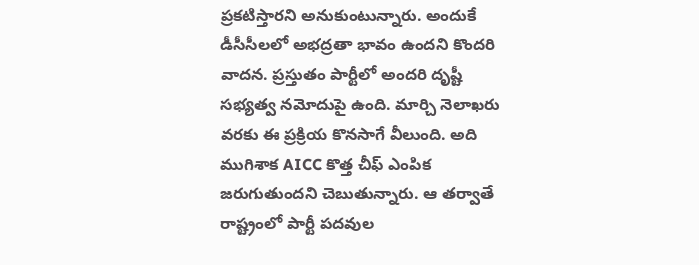ప్రకటిస్తారని అనుకుంటున్నారు. అందుకే డీసీసీలలో అభద్రతా భావం ఉందని కొందరి వాదన. ప్రస్తుతం పార్టీలో అందరి దృష్టీ సభ్యత్వ నమోదుపై ఉంది. మార్చి నెలాఖరు వరకు ఈ ప్రక్రియ కొనసాగే వీలుంది. అది ముగిశాక AICC కొత్త చీఫ్ ఎంపిక జరుగుతుందని చెబుతున్నారు. ఆ తర్వాతే రాష్ట్రంలో పార్టీ పదవుల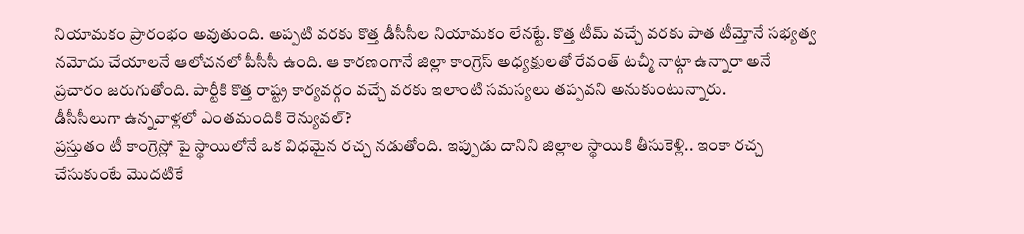నియామకం ప్రారంభం అవుతుంది. అప్పటి వరకు కొత్త డీసీసీల నియామకం లేనట్టే. కొత్త టీమ్ వచ్చే వరకు పాత టీమ్తోనే సభ్యత్వ నమోదు చేయాలనే ఆలోచనలో పీసీసీ ఉంది. ఆ కారణంగానే జిల్లా కాంగ్రెస్ అధ్యక్షులతో రేవంత్ టచ్మీ నాట్గా ఉన్నారా అనే ప్రచారం జరుగుతోంది. పార్టీకి కొత్త రాష్ట్ర కార్యవర్గం వచ్చే వరకు ఇలాంటి సమస్యలు తప్పవని అనుకుంటున్నారు.
డీసీసీలుగా ఉన్నవాళ్లలో ఎంతమందికి రెన్యువల్?
ప్రస్తుతం టీ కాంగ్రెస్లో పై స్థాయిలోనే ఒక విధమైన రచ్చ నడుతోంది. ఇప్పుడు దానిని జిల్లాల స్థాయికి తీసుకెళ్లి.. ఇంకా రచ్చ చేసుకుంటే మొదటికే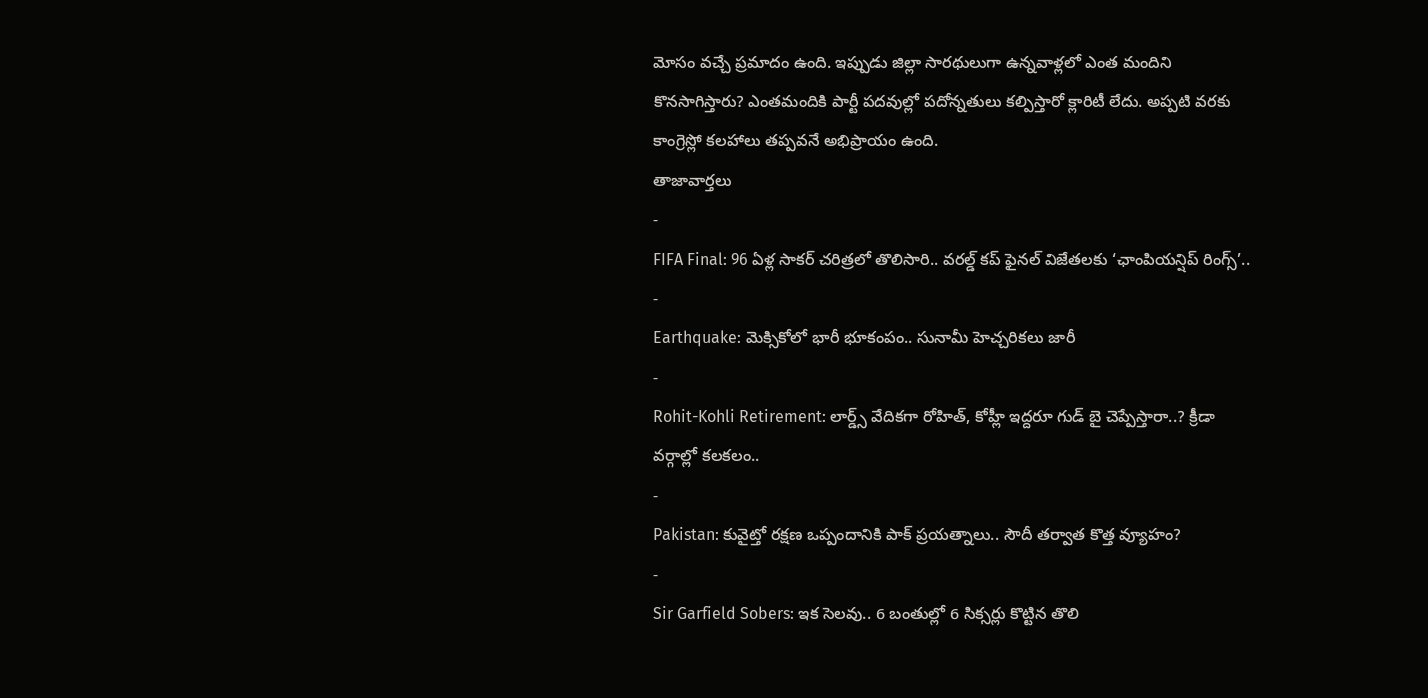మోసం వచ్చే ప్రమాదం ఉంది. ఇప్పుడు జిల్లా సారథులుగా ఉన్నవాళ్లలో ఎంత మందిని కొనసాగిస్తారు? ఎంతమందికి పార్టీ పదవుల్లో పదోన్నతులు కల్పిస్తారో క్లారిటీ లేదు. అప్పటి వరకు కాంగ్రెస్లో కలహాలు తప్పవనే అభిప్రాయం ఉంది.
తాజావార్తలు
-
FIFA Final: 96 ఏళ్ల సాకర్ చరిత్రలో తొలిసారి.. వరల్డ్ కప్ ఫైనల్ విజేతలకు ‘ఛాంపియన్షిప్ రింగ్స్’..
-
Earthquake: మెక్సికోలో భారీ భూకంపం.. సునామీ హెచ్చరికలు జారీ
-
Rohit-Kohli Retirement: లార్డ్స్ వేదికగా రోహిత్, కోహ్లీ ఇద్దరూ గుడ్ బై చెప్పేస్తారా..? క్రీడా వర్గాల్లో కలకలం..
-
Pakistan: కువైట్తో రక్షణ ఒప్పందానికి పాక్ ప్రయత్నాలు.. సౌదీ తర్వాత కొత్త వ్యూహం?
-
Sir Garfield Sobers: ఇక సెలవు.. 6 బంతుల్లో 6 సిక్సర్లు కొట్టిన తొలి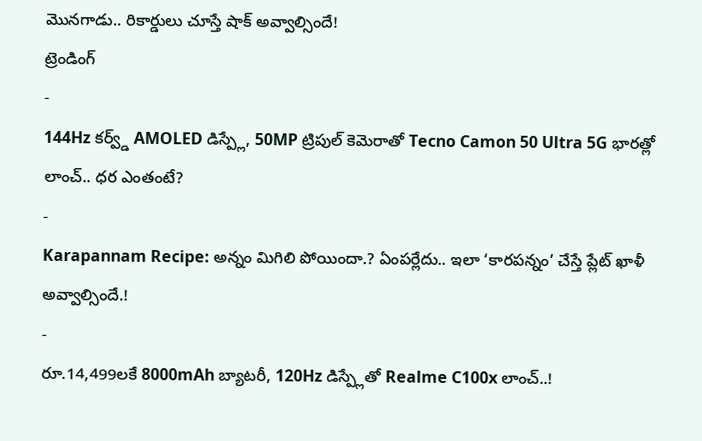మొనగాడు.. రికార్డులు చూస్తే షాక్ అవ్వాల్సిందే!
ట్రెండింగ్
-
144Hz కర్వ్డ్ AMOLED డిస్ప్లే, 50MP ట్రిపుల్ కెమెరాతో Tecno Camon 50 Ultra 5G భారత్లో లాంచ్.. ధర ఎంతంటే?
-
Karapannam Recipe: అన్నం మిగిలి పోయిందా.? ఏంపర్లేదు.. ఇలా ‘కారపన్నం’ చేస్తే ప్లేట్ ఖాళీ అవ్వాల్సిందే.!
-
రూ.14,499లకే 8000mAh బ్యాటరీ, 120Hz డిస్ప్లేతో Realme C100x లాంచ్..!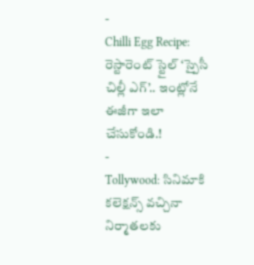-
Chilli Egg Recipe: రెస్టారెంట్ స్టైల్ ‘స్పైసీ చిల్లీ ఎగ్’.. ఇంట్లోనే ఈజీగా ఇలా చేసుకోండి.!
-
Tollywood: సినిమాకి కలెక్షన్స్ వచ్చినా నిర్మాతలకు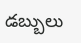డబ్బులు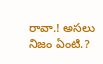రావా.! అసలు నిజం ఏంటి.?